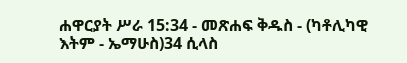ሐዋርያት ሥራ 15:34 - መጽሐፍ ቅዱስ - (ካቶሊካዊ እትም - ኤማሁስ)34 ሲላስ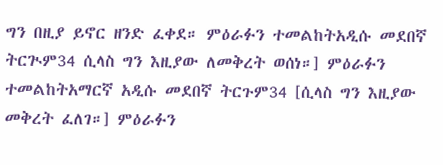ግን በዚያ ይኖር ዘንድ ፈቀደ። ምዕራፉን ተመልከትአዲሱ መደበኛ ትርጒም34 ሲላስ ግን እዚያው ለመቅረት ወሰነ።] ምዕራፉን ተመልከትአማርኛ አዲሱ መደበኛ ትርጉም34 [ሲላስ ግን እዚያው መቅረት ፈለገ።] ምዕራፉን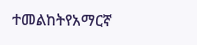ተመልከትየአማርኛ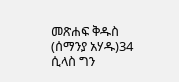መጽሐፍ ቅዱስ (ሰማንያ አሃዱ)34 ሲላስ ግን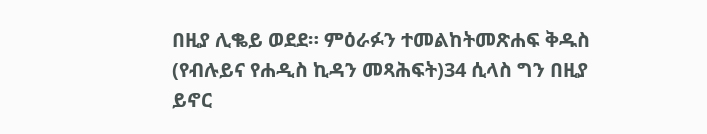በዚያ ሊቈይ ወደደ። ምዕራፉን ተመልከትመጽሐፍ ቅዱስ (የብሉይና የሐዲስ ኪዳን መጻሕፍት)34 ሲላስ ግን በዚያ ይኖር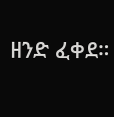ዘንድ ፈቀደ።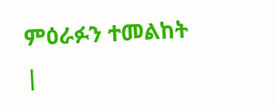ምዕራፉን ተመልከት |